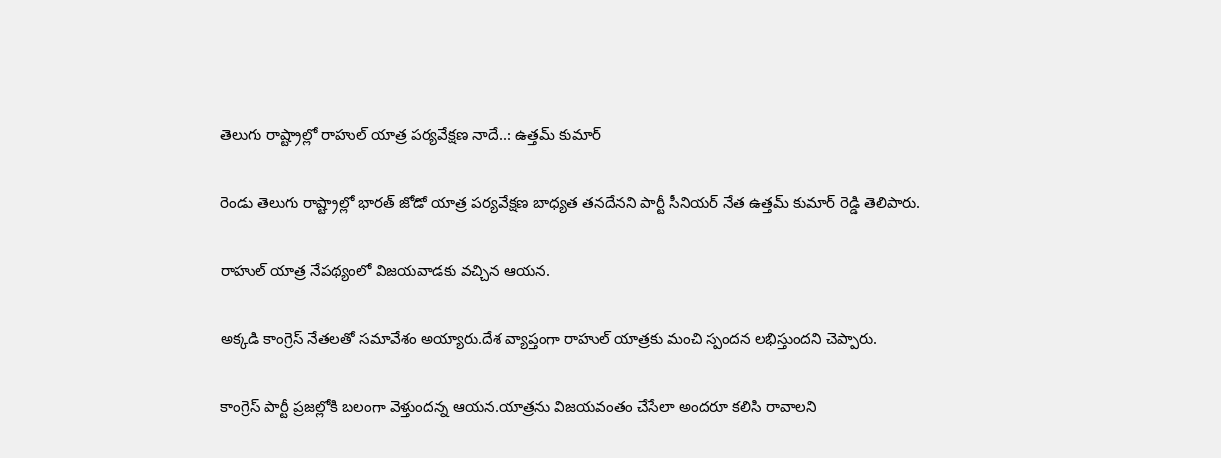తెలుగు రాష్ట్రాల్లో రాహుల్ యాత్ర పర్యవేక్షణ నాదే..: ఉత్తమ్ కుమార్

రెండు తెలుగు రాష్ట్రాల్లో భారత్ జోడో యాత్ర పర్యవేక్షణ బాధ్యత తనదేనని పార్టీ సీనియర్ నేత ఉత్తమ్ కుమార్ రెడ్డి తెలిపారు.

రాహుల్ యాత్ర నేపథ్యంలో విజయవాడకు వచ్చిన ఆయన.

అక్కడి కాంగ్రెస్ నేతలతో సమావేశం అయ్యారు.దేశ వ్యాప్తంగా రాహుల్ యాత్రకు మంచి స్పందన లభిస్తుందని చెప్పారు.

కాంగ్రెస్ పార్టీ ప్రజల్లోకి బలంగా వెళ్తుందన్న ఆయన.యాత్రను విజయవంతం చేసేలా అందరూ కలిసి రావాలని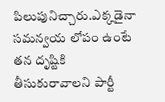పిలుపునిచ్చారు.ఎక్కడైనా సమన్వయ లోపం ఉంటే తన దృష్టికి తీసుకురావాలని పార్టీ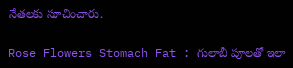నేతలకు సూచించారు.

Rose Flowers Stomach Fat : గులాబీ పూలతో ఇలా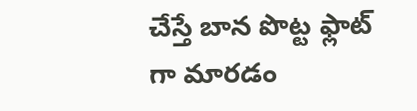చేస్తే బాన పొట్ట ఫ్లాట్ గా మారడం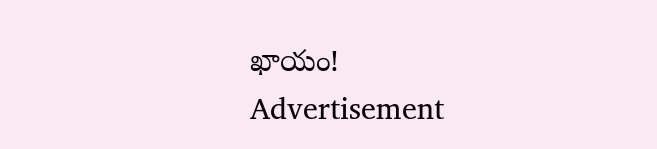ఖాయం!
Advertisement